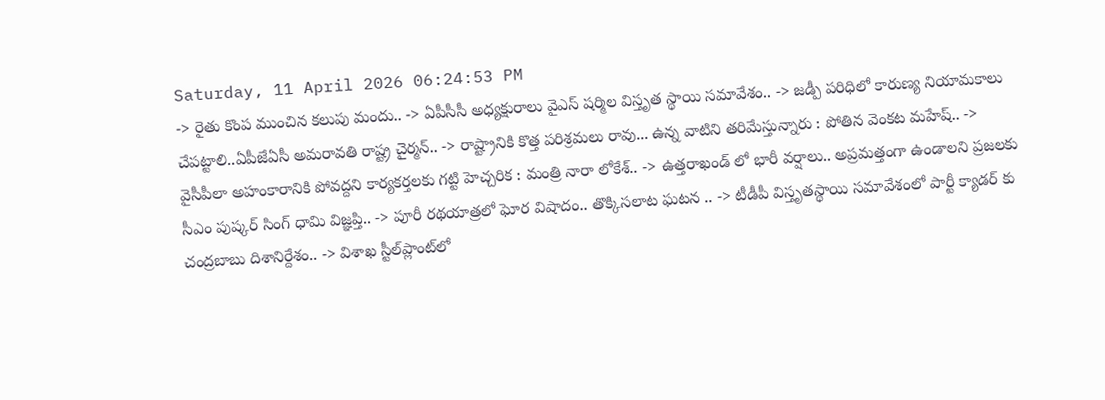Saturday, 11 April 2026 06:24:53 PM
-> రైతు కొంప ముంచిన కలుపు మందు.. -> ఏపీసీసీ అధ్యక్షురాలు వైఎస్ షర్మిల విస్తృత స్థాయి సమావేశం.. -> జడ్పీ పరిధిలో కారుణ్య నియామకాలు చేపట్టాలి..ఏపీజేఏసీ అమరావతి రాష్ట్ర చైర్మన్‌.. -> రాష్ట్రానికి కొత్త పరిశ్రమలు రావు... ఉన్న వాటిని తరిమేస్తున్నారు : పోతిన వెంకట మహేష్.. -> వైసీపీలా అహంకారానికి పోవద్దని కార్యకర్తలకు గట్టి హెచ్చరిక : మంత్రి నారా లోకేశ్.. -> ఉత్తరాఖండ్ లో భారీ వర్షాలు.. అప్రమత్తంగా ఉండాలని ప్రజలకు సీఎం పుష్కర్ సింగ్ ధామి విజ్ఞప్తి.. -> పూరీ రథయాత్రలో ఘోర విషాదం.. తొక్కిసలాట ఘటన .. -> టీడీపీ విస్తృతస్థాయి సమావేశంలో పార్టీ క్యాడర్ కు చంద్రబాబు దిశానిర్దేశం.. -> విశాఖ స్టీల్‌ప్లాంట్‌లో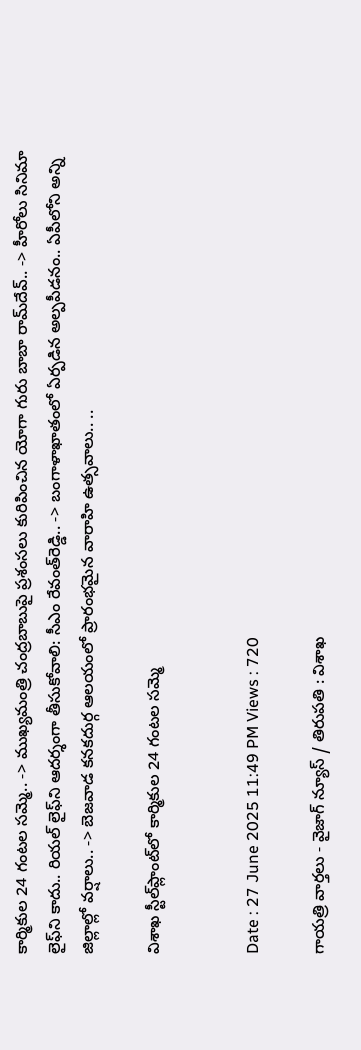కార్మికుల 24 గంటల సమ్మె.. -> ముఖ్యమంత్రి చంద్రబాబుపై ప్రశంసలు కురిపించిన యోగా గురు బాబా రామ్‌దేవ్.. -> హీరోలు సినిమా లైఫ్‌ని కాదు.. రియల్ లైఫ్‌ని ఆదర్శంగా తీసుకోవాలి: సీఎం రేవంత్‌రెడ్డి.. -> బంగాళాఖాతంలో ఏర్పడిన అల్పపీడనం.. ఏపీలోని అన్ని జిల్లాల్లో వర్షాలు.. -> బెజవాడ కనకదుర్గ ఆలయంలో ప్రారంభమైన వారాహి ఉత్సవాలు.. ..

విశాఖ స్టీల్‌ప్లాంట్‌లో కార్మికుల 24 గంటల సమ్మె


Date : 27 June 2025 11:49 PM Views : 720

గాయత్రి వార్తలు - వైజాగ్ న్యూస్ / తిరుపతి : విశాఖ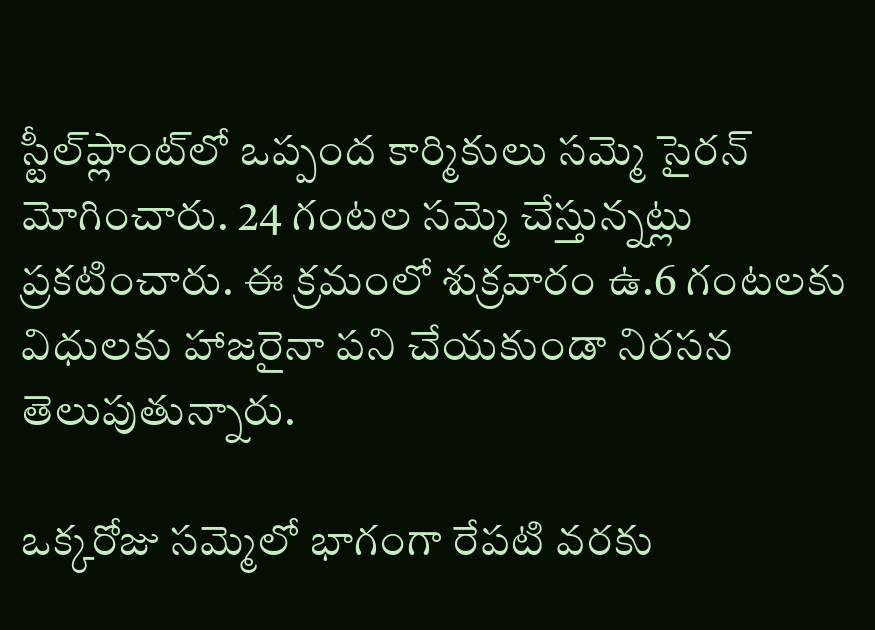స్టీల్‌ప్లాంట్‌లో ఒప్పంద కార్మికులు సమ్మె సైరన్ మోగించారు. 24 గంటల సమ్మె చేస్తున్నట్లు ప్రకటించారు. ఈ క్రమంలో శుక్రవారం ఉ.6 గంటలకు విధులకు హాజరైనా పని చేయకుండా నిరసన తెలుపుతున్నారు.

ఒక్కరోజు సమ్మెలో భాగంగా రేపటి వరకు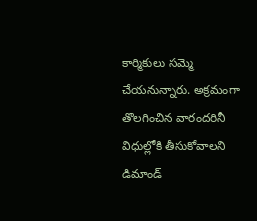కార్మికులు సమ్మె చేయనున్నారు. అక్రమంగా తొలగించిన వారందరినీ విధుల్లోకి తీసుకోవాలని డిమాండ్‌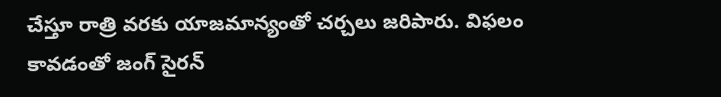చేస్తూ రాత్రి వరకు యాజమాన్యంతో చర్చలు జరిపారు. విఫలం కావడంతో జంగ్ సైరన్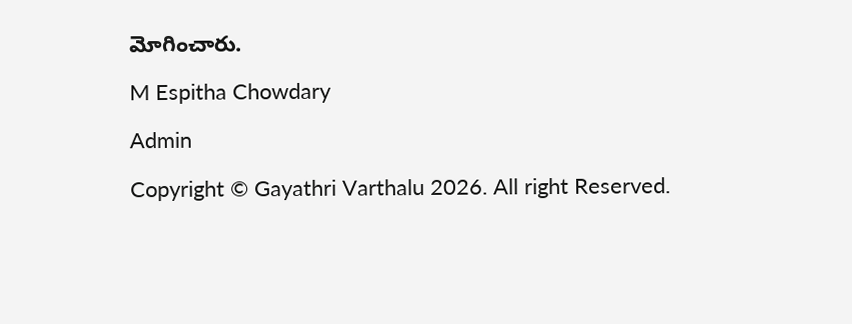మోగించారు.

M Espitha Chowdary

Admin

Copyright © Gayathri Varthalu 2026. All right Reserved.